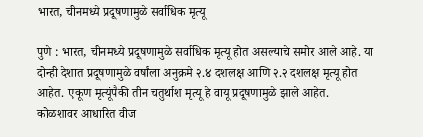भारत, चीनमध्ये प्रदूषणामुळे सर्वाधिक मृत्यू

पुणे : भारत, चीनमध्ये प्रदूषणामुळे सर्वाधिक मृत्यू होत असल्याचे समोर आले आहे. या दोन्ही देशात प्रदूषणामुळे वर्षांला अनुक्रमे २.४ दशलक्ष आणि २.२ दशलक्ष मृत्यू होत आहेत. एकूण मृत्यूंपैकी तीन चतुर्थाश मृत्यू हे वायू प्रदूषणामुळे झाले आहेत.
कोळशावर आधारित वीज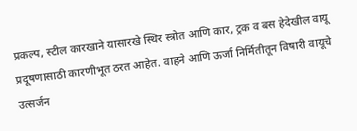प्रकल्प, स्टील कारखाने यासारखे स्थिर स्त्रोत आणि कार, ट्रक व बस हेदेखील वायू प्रदूषणासाठी कारणीभूत ठरत आहेत. वाहने आणि ऊर्जा निर्मितीतून विषारी वायूचे उत्सर्जन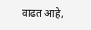वाढत आहे,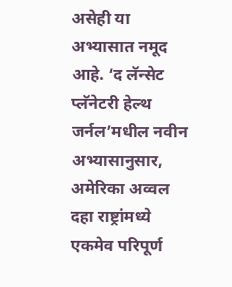असेही या अभ्यासात नमूद आहे. ‘द लॅन्सेट प्लॅनेटरी हेल्थ जर्नल’मधील नवीन अभ्यासानुसार, अमेरिका अव्वल दहा राष्ट्रांमध्ये एकमेव परिपूर्ण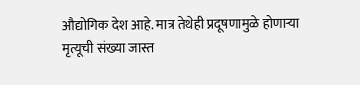औद्योगिक देश आहे. मात्र तेथेही प्रदूषणामुळे होणाऱ्या मृत्यूची संख्या जास्त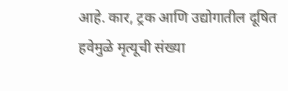आहे. कार, ट्रक आणि उद्योगातील दूषित हवेमुळे मृत्यूची संख्या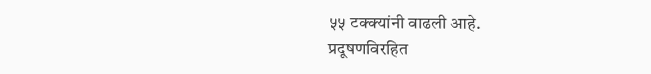५५ टक्क्यांनी वाढली आहे.
प्रदूषणविरहित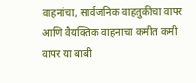वाहनांचा, सार्वजनिक वाहतुकीचा वापर आणि वैयक्तिक वाहनाचा कमीत कमी वापर या बाबी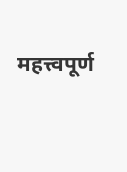महत्त्वपूर्ण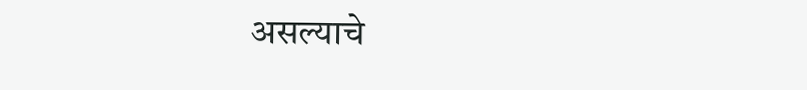असल्याचे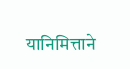यानिमित्ताने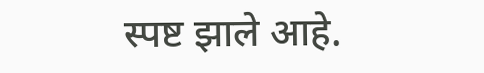स्पष्ट झाले आहे.